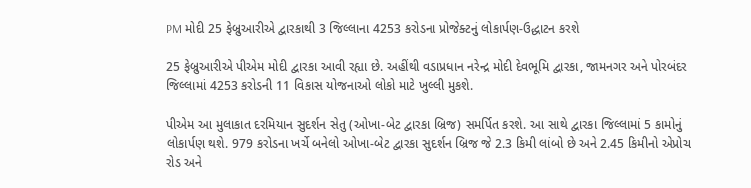PM મોદી 25 ફેબ્રુઆરીએ દ્વારકાથી 3 જિલ્લાના 4253 કરોડના પ્રોજેક્ટનું લોકાર્પણ-ઉદ્ધાટન કરશે

25 ફેબ્રુઆરીએ પીએમ મોદી દ્વારકા આવી રહ્યા છે. અહીંથી વડાપ્રધાન નરેન્દ્ર મોદી દેવભૂમિ દ્વારકા, જામનગર અને પોરબંદર જિલ્લામાં 4253 કરોડની 11 વિકાસ યોજનાઓ લોકો માટે ખુલ્લી મુકશે.

પીએમ આ મુલાકાત દરમિયાન સુદર્શન સેતુ (ઓખા-બેટ દ્વારકા બ્રિજ) સમર્પિત કરશે. આ સાથે દ્વારકા જિલ્લામાં 5 કામોનું લોકાર્પણ થશે. 979 કરોડના ખર્ચે બનેલો ઓખા-બેટ દ્વારકા સુદર્શન બ્રિજ જે 2.3 કિમી લાંબો છે અને 2.45 કિમીનો એપ્રોચ રોડ અને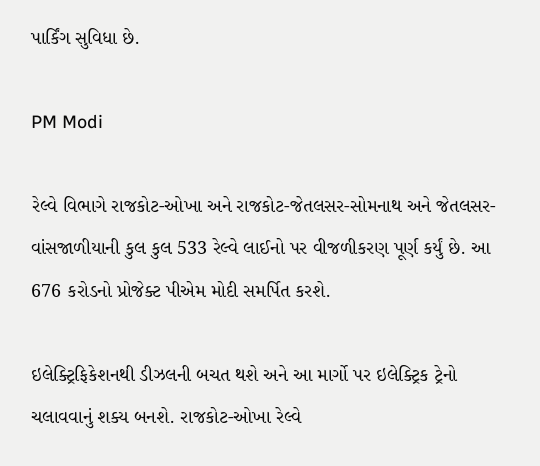પાર્કિંગ સુવિધા છે.

PM Modi

રેલ્વે વિભાગે રાજકોટ-ઓખા અને રાજકોટ-જેતલસર-સોમનાથ અને જેતલસર-વાંસજાળીયાની કુલ કુલ 533 રેલ્વે લાઈનો પર વીજળીકરણ પૂર્ણ કર્યું છે. આ 676 કરોડનો પ્રોજેક્ટ પીએમ મોદી સમર્પિત કરશે.

ઇલેક્ટ્રિફિકેશનથી ડીઝલની બચત થશે અને આ માર્ગો પર ઇલેક્ટ્રિક ટ્રેનો ચલાવવાનું શક્ય બનશે. રાજકોટ-ઓખા રેલ્વે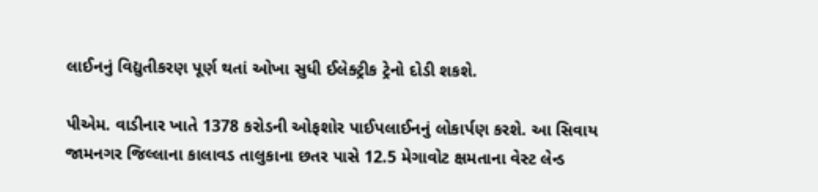લાઈનનું વિદ્યુતીકરણ પૂર્ણ થતાં ઓખા સુધી ઈલેક્ટ્રીક ટ્રેનો દોડી શકશે.

પીએમ. વાડીનાર ખાતે 1378 કરોડની ઓફશોર પાઈપલાઈનનું લોકાર્પણ કરશે. આ સિવાય જામનગર જિલ્લાના કાલાવડ તાલુકાના છતર પાસે 12.5 મેગાવોટ ક્ષમતાના વેસ્ટ લેન્ડ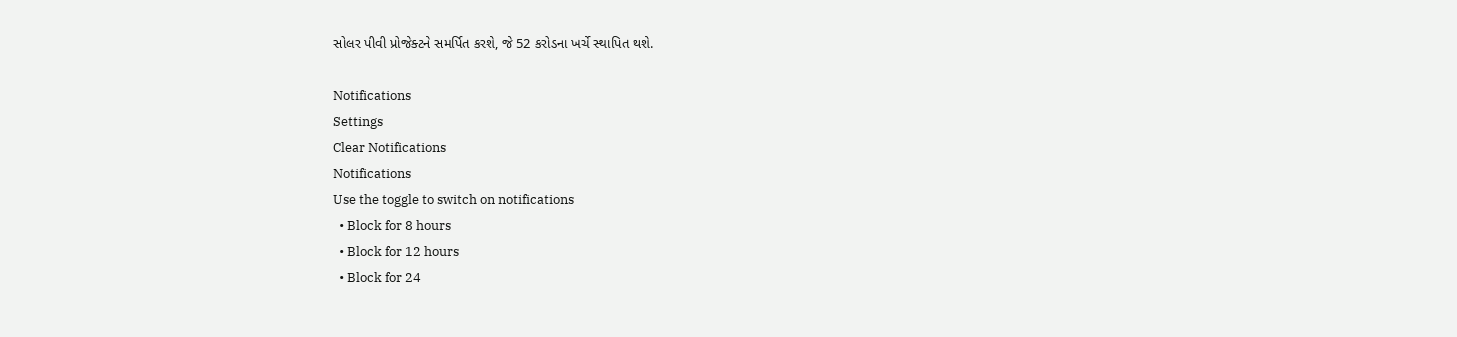સોલર પીવી પ્રોજેક્ટને સમર્પિત કરશે, જે 52 કરોડના ખર્ચે સ્થાપિત થશે.

Notifications
Settings
Clear Notifications
Notifications
Use the toggle to switch on notifications
  • Block for 8 hours
  • Block for 12 hours
  • Block for 24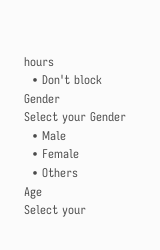hours
  • Don't block
Gender
Select your Gender
  • Male
  • Female
  • Others
Age
Select your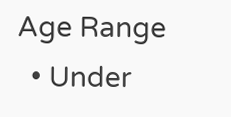Age Range
  • Under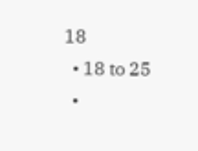18
  • 18 to 25
  •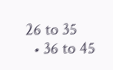26 to 35
  • 36 to 45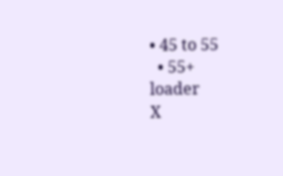• 45 to 55
  • 55+
loader
X